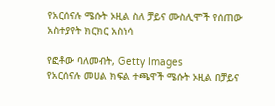የአርሰናሉ ሜሱት ኦዚል ስለ ቻይና ሙስሊሞች የሰጠው አስተያየት ክርክር አስነሳ

የፎቶው ባለመብት, Getty Images
የአርሰናሉ መሀል ክፍል ተጫዋች ሜሱት ኦዚል በቻይና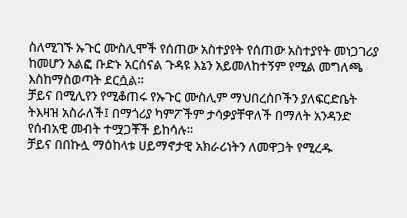ስለሚገኙ ኡጉር ሙስሊሞች የሰጠው አስተያየት የሰጠው አስተያየት መነጋገሪያ ከመሆን አልፎ ቡድኑ አርሰናል ጉዳዩ እኔን አይመለከተኝም የሚል መግለጫ እስከማስወጣት ደርሷል።
ቻይና በሚሊየን የሚቆጠሩ የኡጉር ሙስሊም ማህበረሰቦችን ያለፍርድቤት ትእዛዝ አስራለች፤ በማጎሪያ ካምፖችም ታሳቃያቸዋለች በማለት አንዳንድ የሰብአዊ መብት ተሟጋቾች ይከሳሉ።
ቻይና በበኩሏ ማዕከላቱ ሀይማኖታዊ አክራሪነትን ለመዋጋት የሚረዱ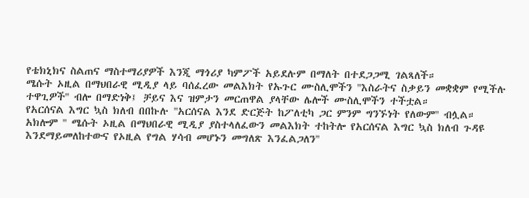የቴክኒክና ስልጠና ማስተማሪያዎች እንጂ ማጎሪያ ካምፖች አይደሉም በማለት በተደጋጋሚ ገልጻለች።
ሜሱት ኦዚል በማህበራዊ ሚዲያ ላይ ባሰፈረው መልእክት የኡጉር ሙስሊሞችን ''እስራትና ስቃይን መቋቋም የሚችሉ ተዋጊዎች'' ብሎ በማድነቅ፤ ቻይና እና ዝምታን መርጠዋል ያላቸው ሌሎች ሙስሊሞችን ተችቷል።
የአርሰናል እግር ኳስ ክለብ በበኩሉ ''አርሰናል እንደ ድርጅት ከፖለቲካ ጋር ምንም ግንኙነት የለውም'' ብሏል።
አክሎም '' ሜሱት ኦዚል በማህበራዊ ሚዲያ ያስተላለፈውን መልእክት ተከትሎ የአርሰናል እግር ኳስ ክለብ ጉዳዩ እንደማይመለከተውና የኦዚል የግል ሃሳብ መሆኑን መግለጽ እንፈልጋለን''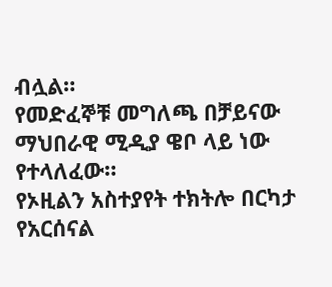ብሏል።
የመድፈኞቹ መግለጫ በቻይናው ማህበራዊ ሚዲያ ዌቦ ላይ ነው የተላለፈው።
የኦዚልን አስተያየት ተክትሎ በርካታ የአርሰናል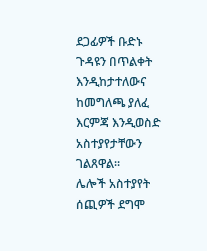ደጋፊዎች ቡድኑ ጉዳዩን በጥልቀት እንዲከታተለውና ከመግለጫ ያለፈ እርምጃ እንዲወስድ አስተያየታቸውን ገልጸዋል።
ሌሎች አስተያየት ሰጪዎች ደግሞ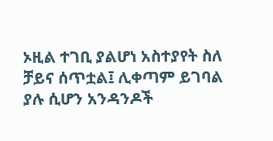ኦዚል ተገቢ ያልሆነ አስተያየት ስለ ቻይና ሰጥቷል፤ ሊቀጣም ይገባል ያሉ ሲሆን አንዳንዶች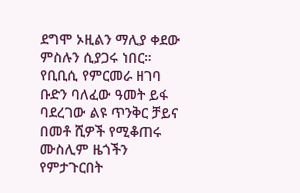ደግሞ ኦዚልን ማሊያ ቀደው ምስሉን ሲያጋሩ ነበር።
የቢቢሲ የምርመራ ዘገባ ቡድን ባለፈው ዓመት ይፋ ባደረገው ልዩ ጥንቅር ቻይና በመቶ ሺዎች የሚቆጠሩ ሙስሊም ዜጎችን የምታጉርበት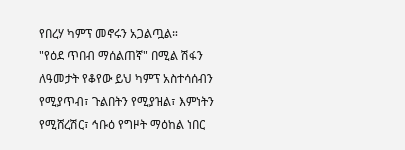የበረሃ ካምፕ መኖሩን አጋልጧል።
"የዕደ ጥበብ ማሰልጠኛ" በሚል ሽፋን ለዓመታት የቆየው ይህ ካምፕ አስተሳሰብን የሚያጥብ፣ ጉልበትን የሚያዝል፣ እምነትን የሚሸረሽር፣ ኅቡዕ የግዞት ማዕከል ነበር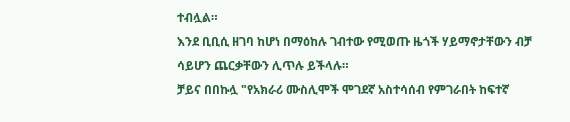ተብሏል።
እንደ ቢቢሲ ዘገባ ከሆነ በማዕከሉ ገብተው የሚወጡ ዜጎች ሃይማኖታቸውን ብቻ ሳይሆን ጨርቃቸውን ሊጥሉ ይችላሉ።
ቻይና በበኩሏ "የአክራሪ ሙስሊሞች ሞገደኛ አስተሳሰብ የምገራበት ከፍተኛ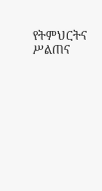የትምህርትና ሥልጠና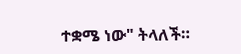ተቋሜ ነው" ትላለች።